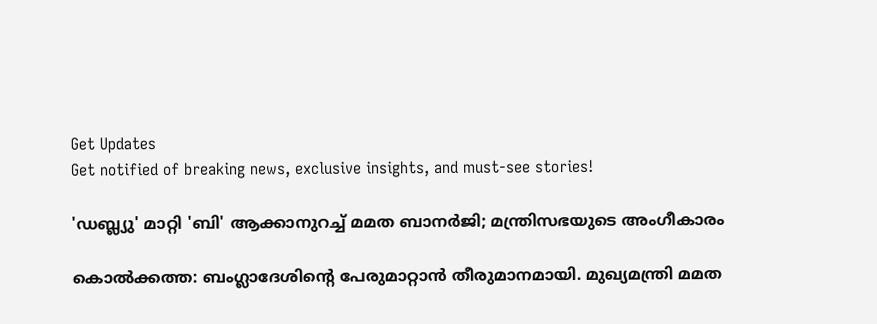Get Updates
Get notified of breaking news, exclusive insights, and must-see stories!

'ഡബ്ല്യു' മാറ്റി 'ബി' ആക്കാനുറച്ച് മമത ബാനര്‍ജി; മന്ത്രിസഭയുടെ അംഗീകാരം

കൊല്‍ക്കത്ത: ബംഗ്ലാദേശിന്റെ പേരുമാറ്റാന്‍ തീരുമാനമായി. മുഖ്യമന്ത്രി മമത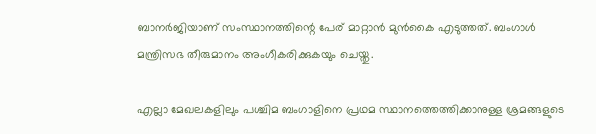ബാനര്‍ജിയാണ് സംസ്ഥാനത്തിന്റെ പേര് മാറ്റാന്‍ മുന്‍കൈ എടുത്തത്. ബംഗാള്‍ മന്ത്രിസഭ തീരുമാനം അംഗീകരിക്കുകയും ചെയ്തു.

എല്ലാ മേഖലകളിലും പശ്ചിമ ബംഗാളിനെ പ്രഥമ സ്ഥാനത്തെത്തിക്കാനുള്ള ശ്രമങ്ങളുടെ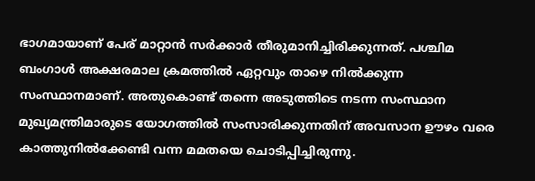ഭാഗമായാണ് പേര് മാറ്റാന്‍ സര്‍ക്കാര്‍ തീരുമാനിച്ചിരിക്കുന്നത്. പശ്ചിമ ബംഗാള്‍ അക്ഷരമാല ക്രമത്തില്‍ ഏറ്റവും താഴെ നില്‍ക്കുന്ന സംസ്ഥാനമാണ്. അതുകൊണ്ട് തന്നെ അടുത്തിടെ നടന്ന സംസ്ഥാന മുഖ്യമന്ത്രിമാരുടെ യോഗത്തില്‍ സംസാരിക്കുന്നതിന് അവസാന ഊഴം വരെ കാത്തുനില്‍ക്കേണ്ടി വന്ന മമതയെ ചൊടിപ്പിച്ചിരുന്നു.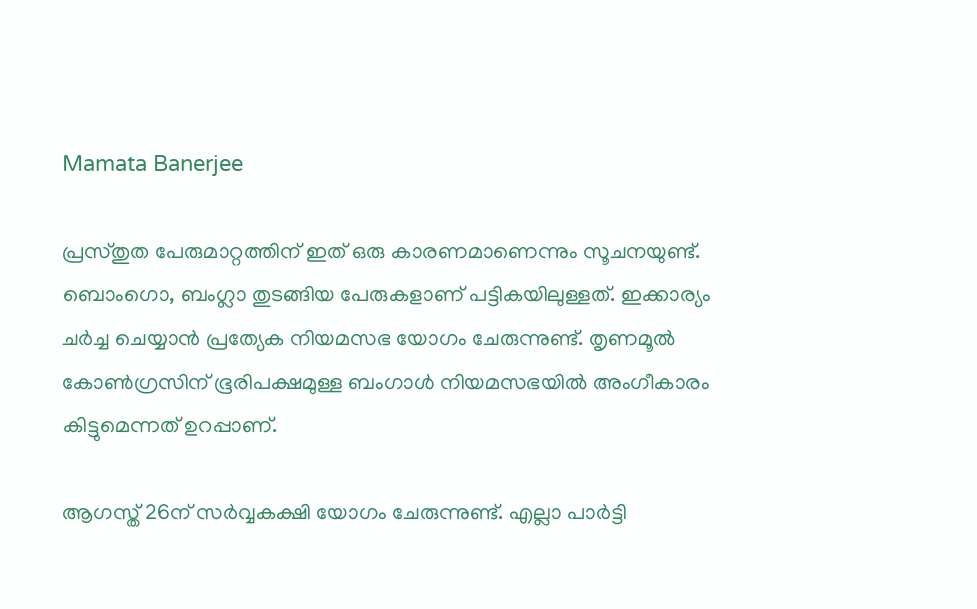Mamata Banerjee

പ്രസ്തുത പേരുമാറ്റത്തിന് ഇത് ഒരു കാരണമാണെന്നും സൂചനയുണ്ട്. ബൊംഗൊ, ബംഗ്ലാ തുടങ്ങിയ പേരുകളാണ് പട്ടികയിലുള്ളത്. ഇക്കാര്യം ചര്‍ച്ച ചെയ്യാന്‍ പ്രത്യേക നിയമസഭ യോഗം ചേരുന്നുണ്ട്. തൃണമൂല്‍ കോണ്‍ഗ്രസിന് ഭൂരിപക്ഷമുള്ള ബംഗാള്‍ നിയമസഭയില്‍ അംഗീകാരം കിട്ടുമെന്നത് ഉറപ്പാണ്.

ആഗസ്ത് 26ന് സര്‍വ്വകക്ഷി യോഗം ചേരുന്നുണ്ട്. എല്ലാ പാര്‍ട്ടി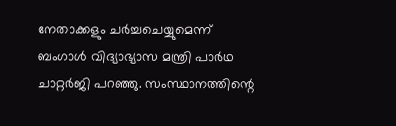നേതാക്കളും ചര്‍ച്ചചെയ്യുമെന്ന് ബംഗാള്‍ വിദ്യാഭ്യാസ മന്ത്രി പാര്‍ഥ ചാറ്റര്‍ജി പറഞ്ഞു. സംസ്ഥാനത്തിന്റെ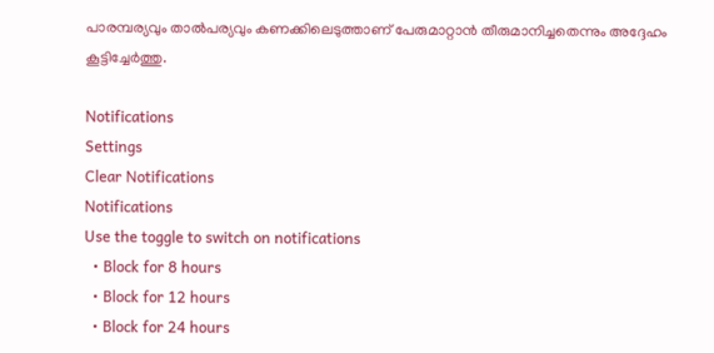പാരമ്പര്യവും താല്‍പര്യവും കണക്കിലെടുത്താണ് പേരുമാറ്റാന്‍ തീരുമാനിച്ചതെന്നും അദ്ദേഹം കൂട്ടിച്ചേര്‍ത്തു.

Notifications
Settings
Clear Notifications
Notifications
Use the toggle to switch on notifications
  • Block for 8 hours
  • Block for 12 hours
  • Block for 24 hours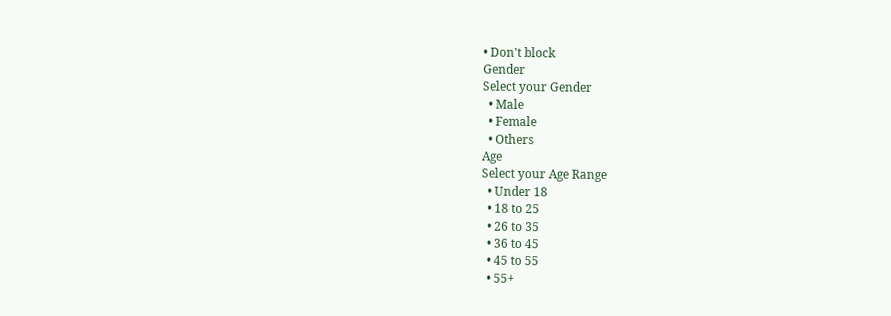• Don't block
Gender
Select your Gender
  • Male
  • Female
  • Others
Age
Select your Age Range
  • Under 18
  • 18 to 25
  • 26 to 35
  • 36 to 45
  • 45 to 55
  • 55+